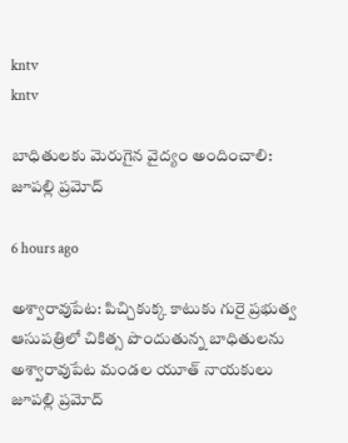kntv
kntv

బాధితులకు మెరుగైన వైద్యం అందించాలి: జూపల్లి ప్రమోద్

6 hours ago

అశ్వారావుపేట: పిచ్చికుక్క కాటుకు గురై ప్రభుత్వ ఆసుపత్రిలో చికిత్స పొందుతున్న బాధితులను అశ్వారావుపేట మండల యూత్ నాయకులు జూపల్లి ప్రమోద్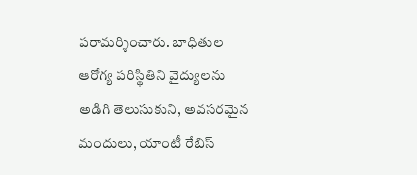పరామర్శించారు. బాధితుల ఆరోగ్య పరిస్థితిని వైద్యులను అడిగి తెలుసుకుని, అవసరమైన మందులు, యాంటీ రేబిస్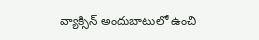వ్యాక్సిన్ అందుబాటులో ఉంచి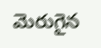మెరుగైన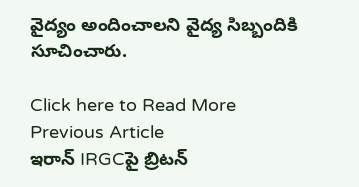వైద్యం అందించాలని వైద్య సిబ్బందికి సూచించారు.

Click here to Read More
Previous Article
ఇరాన్‌ IRGCపై బ్రిటన్‌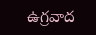ఉగ్రవాద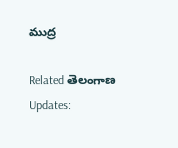ముద్ర

Related తెలంగాణ Updates: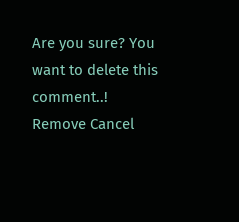Are you sure? You want to delete this comment..! Remove Cancel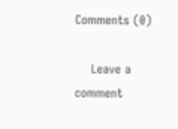Comments (0)

    Leave a comment